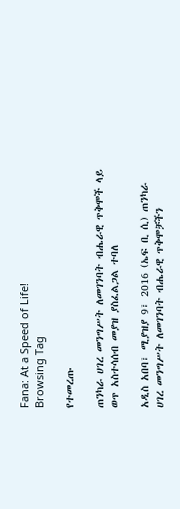Fana: At a Speed of Life!
Browsing Tag

የተመረጡ

ጠንካራ ሀገረ መንግሥት ለመገንባት ብሔራዊ ጥቅሞች ላይ ወጥ አስተሳሰብ መያዝ ያስፈልጋል ተባለ

አዲስ አበባ፣ ሚያዝያ 9፣ 2016 (ኤፍ ቢ ሲ) ጠንካራ ሀገረ መንግሥት ለመገንባት ብሔራዊ ጥቅሞቻችን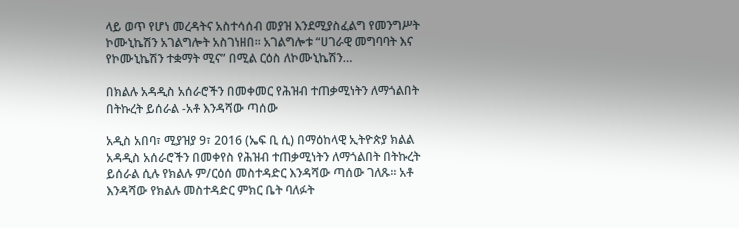ላይ ወጥ የሆነ መረዳትና አስተሳሰብ መያዝ እንደሚያስፈልግ የመንግሥት ኮሙኒኬሽን አገልግሎት አስገነዘበ፡፡ አገልግሎቱ “ሀገራዊ መግባባት እና የኮሙኒኬሽን ተቋማት ሚና” በሚል ርዕስ ለኮሙኒኬሽን…

በክልሉ አዳዲስ አሰራሮችን በመቀመር የሕዝብ ተጠቃሚነትን ለማጎልበት በትኩረት ይሰራል -አቶ እንዳሻው ጣሰው

አዲስ አበባ፣ ሚያዝያ 9፣ 2016 (ኤፍ ቢ ሲ) በማዕከላዊ ኢትዮጵያ ክልል አዳዲስ አሰራሮችን በመቀየስ የሕዝብ ተጠቃሚነትን ለማጎልበት በትኩረት ይሰራል ሲሉ የክልሉ ም/ርዕሰ መስተዳድር እንዳሻው ጣሰው ገለጹ፡፡ አቶ እንዳሻው የክልሉ መስተዳድር ምክር ቤት ባለፉት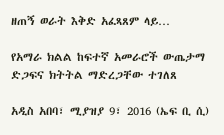ዘጠኝ ወራት እቅድ አፈጻጸም ላይ…

የአማራ ክልል ከፍተኛ አመራሮች ውጤታማ ድጋፍና ክትትል ማድረጋቸው ተገለጸ

አዲስ አበባ፣ ሚያዝያ 9፣ 2016 (ኤፍ ቢ ሲ)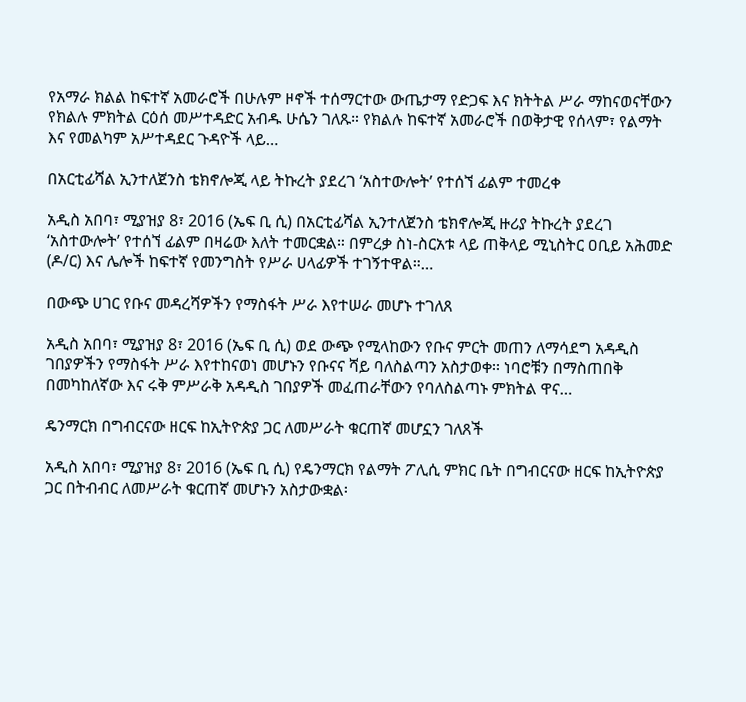የአማራ ክልል ከፍተኛ አመራሮች በሁሉም ዞኖች ተሰማርተው ውጤታማ የድጋፍ እና ክትትል ሥራ ማከናወናቸውን የክልሉ ምክትል ርዕሰ መሥተዳድር አብዱ ሁሴን ገለጹ። የክልሉ ከፍተኛ አመራሮች በወቅታዊ የሰላም፣ የልማት እና የመልካም አሥተዳደር ጉዳዮች ላይ…

በአርቲፊሻል ኢንተለጀንስ ቴክኖሎጂ ላይ ትኩረት ያደረገ ‘አስተውሎት’ የተሰኘ ፊልም ተመረቀ

አዲስ አበባ፣ ሚያዝያ 8፣ 2016 (ኤፍ ቢ ሲ) በአርቲፊሻል ኢንተለጀንስ ቴክኖሎጂ ዙሪያ ትኩረት ያደረገ ‘አስተውሎት’ የተሰኘ ፊልም በዛሬው እለት ተመርቋል። በምረቃ ስነ-ስርአቱ ላይ ጠቅላይ ሚኒስትር ዐቢይ አሕመድ (ዶ/ር) እና ሌሎች ከፍተኛ የመንግስት የሥራ ሀላፊዎች ተገኝተዋል።…

በውጭ ሀገር የቡና መዳረሻዎችን የማስፋት ሥራ እየተሠራ መሆኑ ተገለጸ

አዲስ አበባ፣ ሚያዝያ 8፣ 2016 (ኤፍ ቢ ሲ) ወደ ውጭ የሚላከውን የቡና ምርት መጠን ለማሳደግ አዳዲስ ገበያዎችን የማስፋት ሥራ እየተከናወነ መሆኑን የቡናና ሻይ ባለስልጣን አስታወቀ፡፡ ነባሮቹን በማስጠበቅ በመካከለኛው እና ሩቅ ምሥራቅ አዳዲስ ገበያዎች መፈጠራቸውን የባለስልጣኑ ምክትል ዋና…

ዴንማርክ በግብርናው ዘርፍ ከኢትዮጵያ ጋር ለመሥራት ቁርጠኛ መሆኗን ገለጸች

አዲስ አበባ፣ ሚያዝያ 8፣ 2016 (ኤፍ ቢ ሲ) የዴንማርክ የልማት ፖሊሲ ምክር ቤት በግብርናው ዘርፍ ከኢትዮጵያ ጋር በትብብር ለመሥራት ቁርጠኛ መሆኑን አስታውቋል፡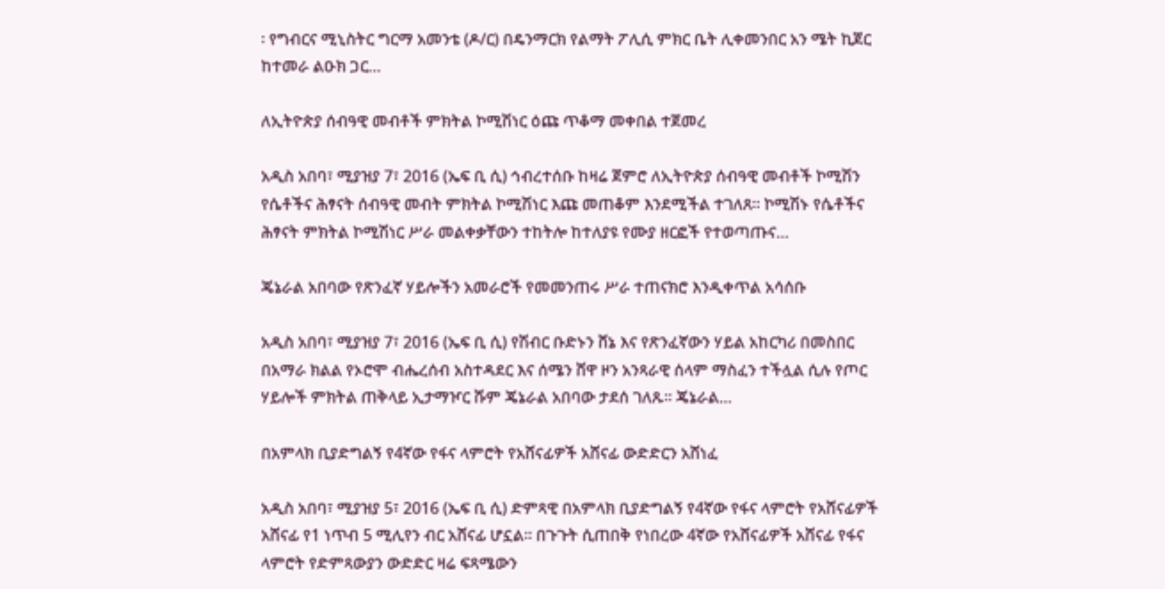፡ የግብርና ሚኒስትር ግርማ አመንቴ (ዶ/ር) በዴንማርክ የልማት ፖሊሲ ምክር ቤት ሊቀመንበር አን ሜት ኪጀር ከተመራ ልዑክ ጋር…

ለኢትዮጵያ ሰብዓዊ መብቶች ምክትል ኮሚሽነር ዕጩ ጥቆማ መቀበል ተጀመረ

አዲስ አበባ፣ ሚያዝያ 7፣ 2016 (ኤፍ ቢ ሲ) ኅብረተሰቡ ከዛሬ ጀምሮ ለኢትዮጵያ ሰብዓዊ መብቶች ኮሚሽን የሴቶችና ሕፃናት ሰብዓዊ መብት ምክትል ኮሚሽነር እጩ መጠቆም እንደሚችል ተገለጸ። ኮሚሽኑ የሴቶችና ሕፃናት ምክትል ኮሚሽነር ሥራ መልቀቃቸውን ተከትሎ ከተለያዩ የሙያ ዘርፎች የተወጣጡና…

ጄኔራል አበባው የጽንፈኛ ሃይሎችን አመራሮች የመመንጠሩ ሥራ ተጠናክሮ እንዲቀጥል አሳሰቡ

አዲስ አበባ፣ ሚያዝያ 7፣ 2016 (ኤፍ ቢ ሲ) የሽብር ቡድኑን ሸኔ እና የጽንፈኛውን ሃይል አከርካሪ በመስበር በአማራ ክልል የኦሮሞ ብሔረሰብ አስተዳደር እና ሰሜን ሸዋ ዞን አንጻራዊ ሰላም ማስፈን ተችሏል ሲሉ የጦር ሃይሎች ምክትል ጠቅላይ ኢታማዦር ሹም ጄኔራል አበባው ታደሰ ገለጹ፡፡ ጄኔራል…

በአምላክ ቢያድግልኝ የ4ኛው የፋና ላምሮት የአሸናፊዎች አሸናፊ ውድድርን አሸነፈ

አዲስ አበባ፣ ሚያዝያ 5፣ 2016 (ኤፍ ቢ ሲ) ድምጻዊ በአምላክ ቢያድግልኝ የ4ኛው የፋና ላምሮት የአሸናፊዎች አሸናፊ የ1 ነጥብ 5 ሚሊየን ብር አሸናፊ ሆኗል፡፡ በጉጉት ሲጠበቅ የነበረው 4ኛው የአሸናፊዎች አሸናፊ የፋና ላምሮት የድምጻውያን ውድድር ዛሬ ፍጻሜውን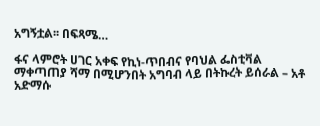አግኝቷል፡፡ በፍጻሜ…

ፋና ላምሮት ሀገር አቀፍ የኪነ-ጥበብና የባህል ፌስቲቫል ማቀጣጠያ ሻማ በሚሆንበት አግባብ ላይ በትኩረት ይሰራል – አቶ አድማሱ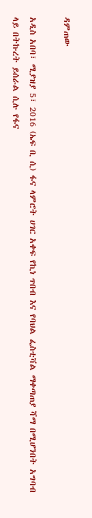ዳምጠው

አዲስ አበባ፣ ሚያዝያ 5፣ 2016 (ኤፍ ቢ ሲ) ፋና ላምሮት ሀገር አቀፍ የኪነ ጥበብ እና የባህል ፌስቲቫል ማቀጣጠያ ሻማ በሚሆንበት አግባብ ላይ በትኩረት ይሰራል ሲሉ የፋና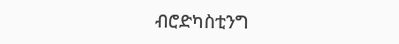ብሮድካስቲንግ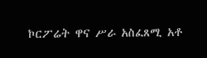ኮርፖሬት ዋና ሥራ አስፈጸሚ አቶ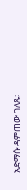አድማሱ ዳምጠው ገለጹ፡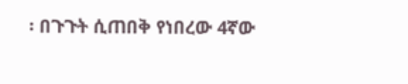፡ በጉጉት ሲጠበቅ የነበረው 4ኛው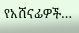የአሸናፊዎች…